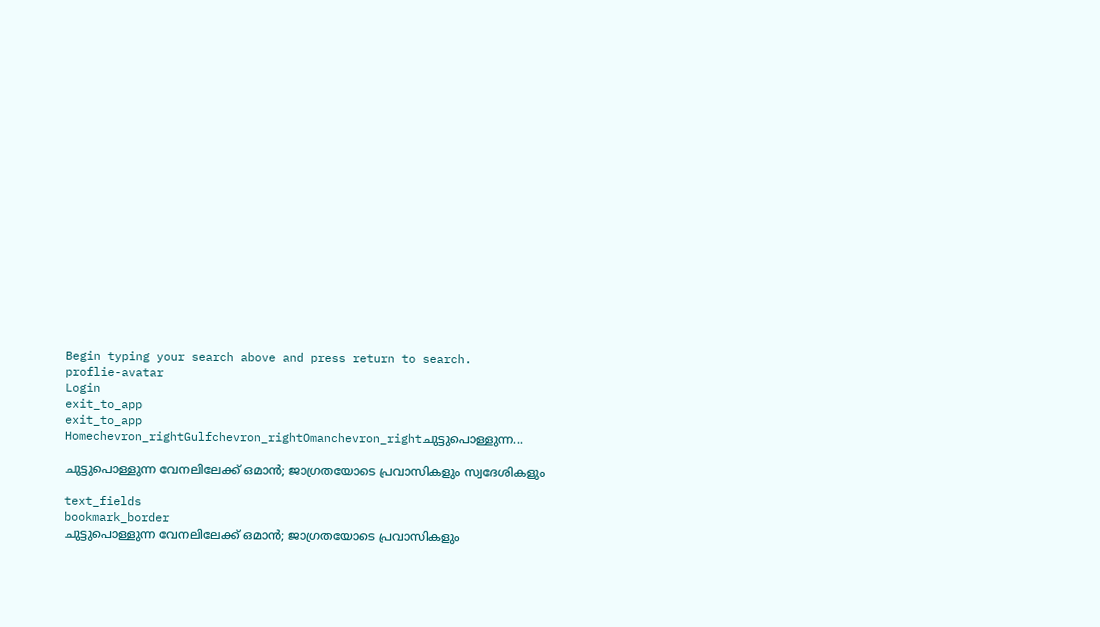Begin typing your search above and press return to search.
proflie-avatar
Login
exit_to_app
exit_to_app
Homechevron_rightGulfchevron_rightOmanchevron_rightചുട്ടുപൊള്ളുന്ന...

ചുട്ടുപൊള്ളുന്ന വേനലിലേക്ക് ഒമാൻ; ജാഗ്രതയോടെ പ്രവാസികളും സ്വദേശികളും

text_fields
bookmark_border
ചുട്ടുപൊള്ളുന്ന വേനലിലേക്ക് ഒമാൻ; ജാഗ്രതയോടെ പ്രവാസികളും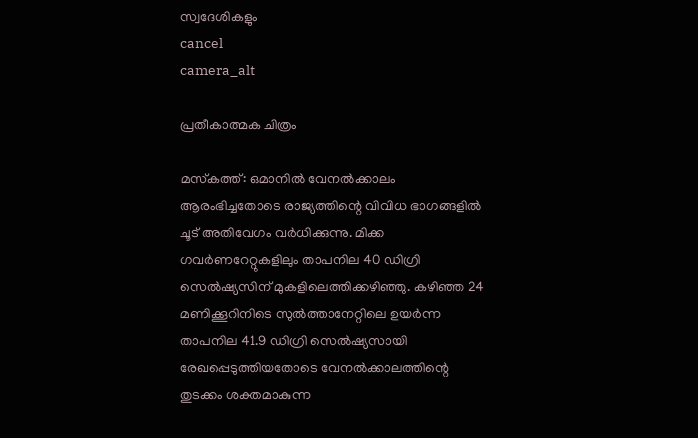സ്വദേശികളും
cancel
camera_alt

പ്രതീകാത്മക ചിത്രം

മസ്‌കത്ത്: ഒമാനിൽ വേനൽക്കാലം ആരംഭിച്ചതോടെ രാജ്യത്തിന്റെ വിവിധ ഭാഗങ്ങളിൽ ചൂട് അതിവേഗം വർധിക്കുന്നു. മിക്ക ഗവർണറേറ്റുകളിലും താപനില 40 ഡിഗ്രി സെൽഷ്യസിന് മുകളിലെത്തിക്കഴിഞ്ഞു. കഴിഞ്ഞ 24 മണിക്കൂറിനിടെ സുൽത്താനേറ്റിലെ ഉയർന്ന താപനില 41.9 ഡിഗ്രി സെൽഷ്യസായി രേഖപ്പെടുത്തിയതോടെ വേനൽക്കാലത്തിന്റെ തുടക്കം ശക്തമാകുന്ന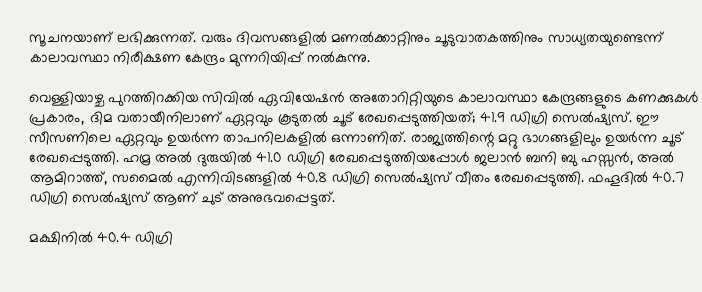സൂചനയാണ് ലഭിക്കുന്നത്. വരും ദിവസങ്ങളിൽ മണൽക്കാറ്റിനും ചൂടുവാതകത്തിനും സാധ്യതയുണ്ടെന്ന് കാലാവസ്ഥാ നിരീക്ഷണ കേന്ദ്രം മുന്നറിയിപ്പ് നൽകുന്നു.

വെള്ളിയാഴ്ച പുറത്തിറക്കിയ സിവിൽ ഏവിയേഷൻ അതോറിറ്റിയുടെ കാലാവസ്ഥാ കേന്ദ്രങ്ങളുടെ കണക്കുകൾ പ്രകാരം, ദിമ വതായീനിലാണ് ഏറ്റവും കൂടുതൽ ചൂട് രേഖപ്പെടുത്തിയത്; 41.9 ഡിഗ്രി സെൽഷ്യസ്. ഈ സീസണിലെ ഏറ്റവും ഉയർന്ന താപനിലകളിൽ ഒന്നാണിത്. രാജ്യത്തിന്റെ മറ്റു ഭാഗങ്ങളിലും ഉയർന്ന ചൂട് രേഖപ്പെടുത്തി. ഹമ്ര അൽ ദുരുയിൽ 41.0 ഡിഗ്രി രേഖപ്പെടുത്തിയപ്പോൾ ജലാൻ ബനി ബു ഹസ്സൻ, അൽ ആമിറാത്ത്, സമൈൽ എന്നിവിടങ്ങളിൽ 40.8 ഡിഗ്രി സെൽഷ്യസ് വീതം രേഖപ്പെടുത്തി. ഫഹൂദിൽ 40.7 ഡിഗ്രി സെൽഷ്യസ് ആണ് ചുട് അനുഭവപ്പെട്ടത്.

മക്ഷിനിൽ 40.4 ഡിഗ്രി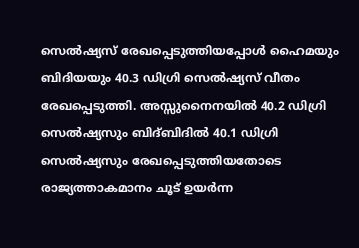സെൽഷ്യസ് രേഖപ്പെടുത്തിയപ്പോൾ ഹൈമയും ബിദിയയും 40.3 ഡിഗ്രി സെൽഷ്യസ് വീതം രേഖപ്പെടുത്തി. അസ്സുനൈനയിൽ 40.2 ഡിഗ്രി സെൽഷ്യസും ബിദ്ബിദിൽ 40.1 ഡിഗ്രി സെൽഷ്യസും രേഖപ്പെടുത്തിയതോടെ രാജ്യത്താകമാനം ചൂട് ഉയർന്ന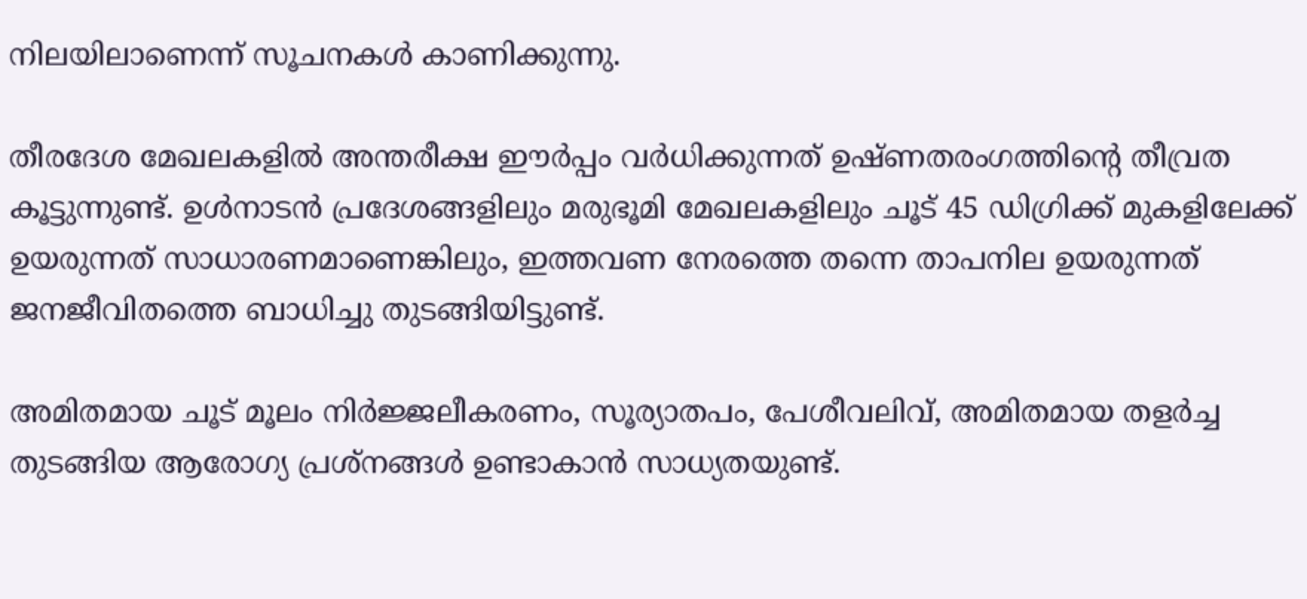നിലയിലാണെന്ന് സൂചനകൾ കാണിക്കുന്നു.

തീരദേശ മേഖലകളിൽ അന്തരീക്ഷ ഈർപ്പം വർധിക്കുന്നത് ഉഷ്ണതരംഗത്തിന്റെ തീവ്രത കൂട്ടുന്നുണ്ട്. ഉൾനാടൻ പ്രദേശങ്ങളിലും മരുഭൂമി മേഖലകളിലും ചൂട് 45 ഡിഗ്രിക്ക് മുകളിലേക്ക് ഉയരുന്നത് സാധാരണമാണെങ്കിലും, ഇത്തവണ നേരത്തെ തന്നെ താപനില ഉയരുന്നത് ജനജീവിതത്തെ ബാധിച്ചു തുടങ്ങിയിട്ടുണ്ട്.

അമിതമായ ചൂട് മൂലം നിർജ്ജലീകരണം, സൂര്യാതപം, പേശീവലിവ്, അമിതമായ തളർച്ച തുടങ്ങിയ ആരോഗ്യ പ്രശ്നങ്ങൾ ഉണ്ടാകാൻ സാധ്യതയുണ്ട്.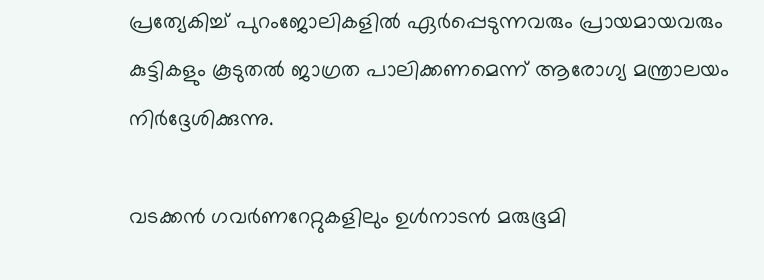പ്രത്യേകിച്ച് പുറംജോലികളിൽ ഏർപ്പെടുന്നവരും പ്രായമായവരും കുട്ടികളും കൂടുതൽ ജാഗ്രത പാലിക്കണമെന്ന് ആരോഗ്യ മന്ത്രാലയം നിർദ്ദേശിക്കുന്നു.

വടക്കൻ ഗവർണറേറ്റുകളിലും ഉൾനാടൻ മരുഭൂമി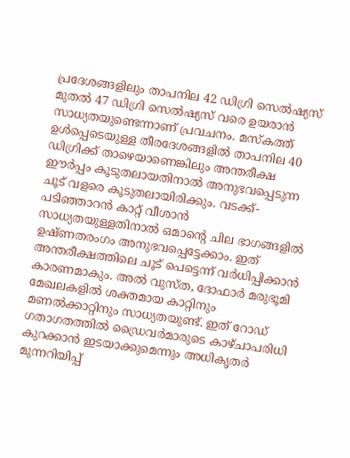പ്രദേശങ്ങളിലും താപനില 42 ഡിഗ്രി സെൽഷ്യസ് മുതൽ 47 ഡിഗ്രി സെൽഷ്യസ് വരെ ഉയരാൻ സാധ്യതയുണ്ടെന്നാണ് പ്രവചനം. മസ്‌കത്ത് ഉൾപ്പെടെയുള്ള തീരദേശങ്ങളിൽ താപനില 40 ഡിഗ്രിക്ക് താഴെയാണെങ്കിലും അന്തരീക്ഷ ഈർപ്പം കൂടുതലായതിനാൽ അനുഭവപ്പെടുന്ന ചൂട് വളരെ കൂടുതലായിരിക്കും. വടക്ക്-പടിഞ്ഞാറൻ കാറ്റ് വീശാൻ സാധ്യതയുള്ളതിനാൽ ഒമാന്റെ ചില ഭാഗങ്ങളിൽ ഉഷ്ണതരംഗം അനുഭവപ്പെട്ടേക്കാം. ഇത് അന്തരീക്ഷത്തിലെ ചൂട് പെട്ടെന്ന് വർധിപ്പിക്കാൻ കാരണമാകും. അൽ വുസ്ത, ദോഫാർ മരുഭൂമി മേഖലകളിൽ ശക്തമായ കാറ്റിനും മണൽക്കാറ്റിനും സാധ്യതയുണ്ട്. ഇത് റോഡ് ഗതാഗതത്തിൽ ഡ്രൈവർമാരുടെ കാഴ്ചാപരിധി കുറക്കാൻ ഇടയാക്കുമെന്നും അധികൃതർ മുന്നറിയിപ്പ്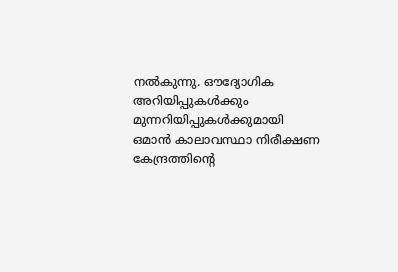നൽകുന്നു. ഔദ്യോഗിക അറിയിപ്പുകൾക്കും മുന്നറിയിപ്പുകൾക്കുമായി ഒമാൻ കാലാവസ്ഥാ നിരീക്ഷണ കേന്ദ്രത്തിന്റെ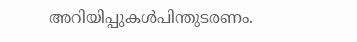അറിയിപ്പുകൾപിന്തുടരണം.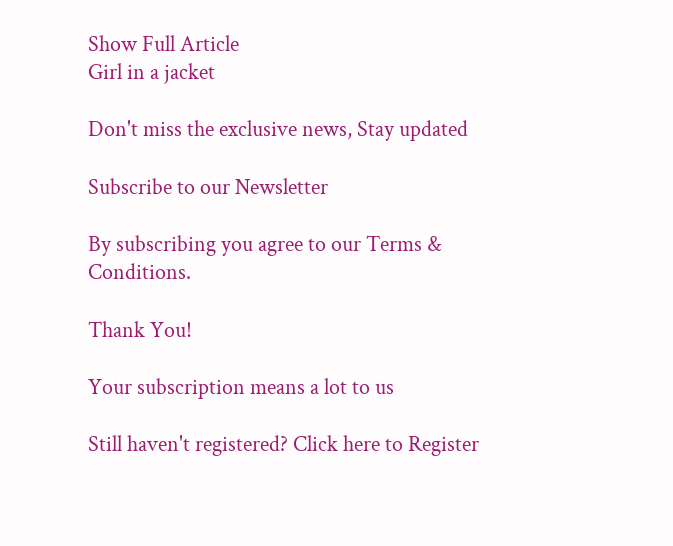Show Full Article
Girl in a jacket

Don't miss the exclusive news, Stay updated

Subscribe to our Newsletter

By subscribing you agree to our Terms & Conditions.

Thank You!

Your subscription means a lot to us

Still haven't registered? Click here to Register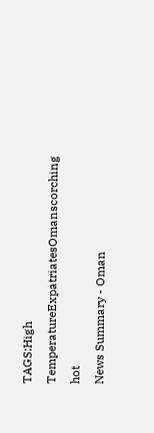TAGS:High TemperatureExpatriatesOmanscorching hot
News Summary - Oman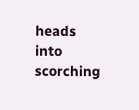heads into scorching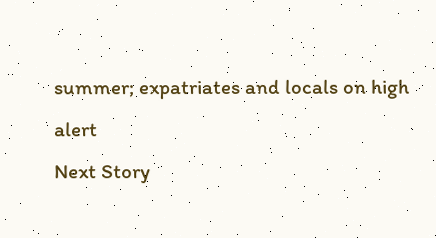summer; expatriates and locals on high alert
Next Story